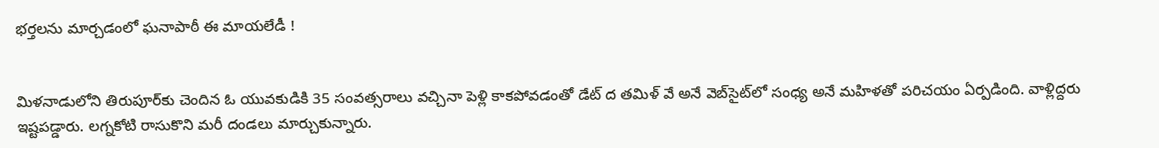భర్తలను మార్చడంలో ఘనాపాఠీ ఈ మాయలేడీ !


మిళనాడులోని తిరుపూర్‌కు చెందిన ఓ యువకుడికి 35 సంవత్సరాలు వచ్చినా పెళ్లి కాకపోవడంతో డేట్ ద తమిళ్ వే అనే వెబ్‌సైట్‌లో సంధ్య అనే మహిళతో పరిచయం ఏర్పడింది. వాళ్లిద్దరు ఇష్టపడ్డారు. లగ్నకోటి రాసుకొని మరీ దండలు మార్చుకున్నారు.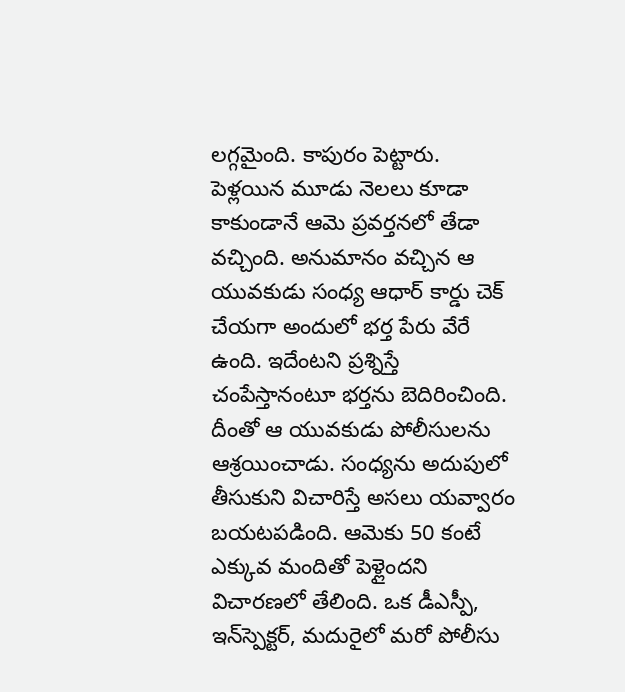లగ్గమైంది. కాపురం పెట్టారు. పెళ్లయిన మూడు నెలలు కూడా కాకుండానే ఆమె ప్రవర్తనలో తేడా వచ్చింది. అనుమానం వచ్చిన ఆ యువకుడు సంధ్య ఆధార్ కార్డు చెక్ చేయగా అందులో భర్త పేరు వేరే ఉంది. ఇదేంటని ప్రశ్నిస్తే చంపేస్తానంటూ భర్తను బెదిరించింది. దీంతో ఆ యువకుడు పోలీసులను ఆశ్రయించాడు. సంధ్యను అదుపులో తీసుకుని విచారిస్తే అసలు యవ్వారం బయటపడింది. ఆమెకు 50 కంటే ఎక్కువ మందితో పెళ్లైందని విచారణలో తేలింది. ఒక డీఎస్పీ, ఇన్‌స్పెక్టర్, మదురైలో మరో పోలీసు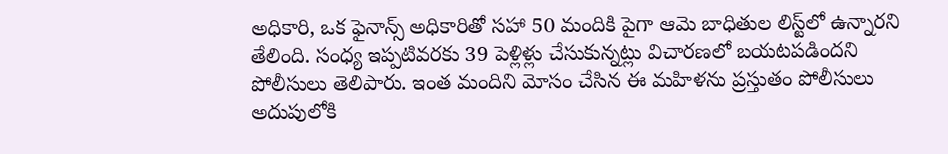అధికారి, ఒక ఫైనాన్స్ అధికారితో సహా 50 మందికి పైగా ఆమె బాధితుల లిస్ట్‌లో ఉన్నారని తేలింది. సంధ్య ఇప్పటివరకు 39 పెళ్లిళ్లు చేసుకున్నట్లు విచారణలో బయటపడిందని పోలీసులు తెలిపారు. ఇంత మందిని మోసం చేసిన ఈ మహిళను ప్రస్తుతం పోలీసులు అదుపులోకి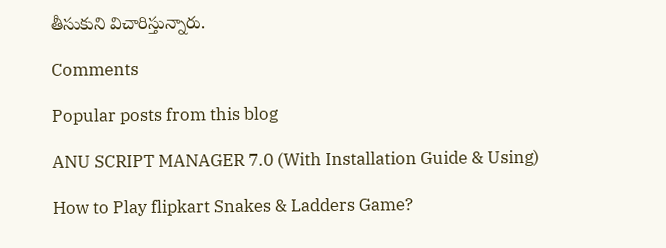తీసుకుని విచారిస్తున్నారు.

Comments

Popular posts from this blog

ANU SCRIPT MANAGER 7.0 (With Installation Guide & Using)

How to Play flipkart Snakes & Ladders Game?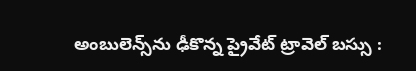అంబులెన్స్‌ను ఢీకొన్న ప్రైవేట్ ట్రావెల్ బస్సు :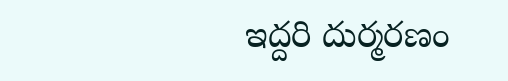ఇద్దరి దుర్మరణం